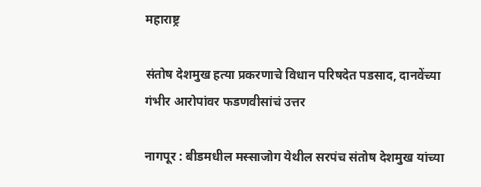महाराष्ट्र

संतोष देशमुख हत्या प्रकरणाचे विधान परिषदेत पडसाद, दानवेंच्या गंभीर आरोपांवर फडणवीसांचं उत्तर

नागपूर : बीडमधील मस्साजोग येथील सरपंच संतोष देशमुख यांच्या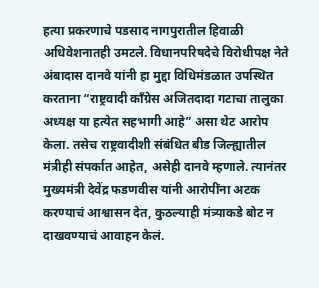हत्या प्रकरणाचे पडसाद नागपुरातील हिवाळी अधिवेशनातही उमटले. विधानपरिषदेचे विरोधीपक्ष नेते अंबादास दानवे यांनी हा मुद्दा विधिमंडळात उपस्थित करताना “राष्ट्रवादी काँग्रेस अजितदादा गटाचा तालुका अध्यक्ष या हत्येत सहभागी आहे” असा थेट आरोप केला. तसेच राष्ट्रवादीशी संबंधित बीड जिल्ह्यातील मंत्रीही संपर्कात आहेत, असेही दानवे म्हणाले. त्यानंतर मुख्यमंत्री देवेंद्र फडणवीस यांनी आरोपींना अटक करण्याचं आश्वासन देत, कुठल्याही मंत्र्याकडे बोट न दाखवण्याचं आवाहन केलं.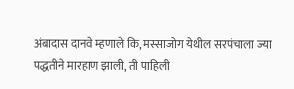अंबादास दानवे म्हणाले कि, मस्साजोग येथील सरपंचाला ज्या पद्धतीने मारहाण झाली, ती पाहिली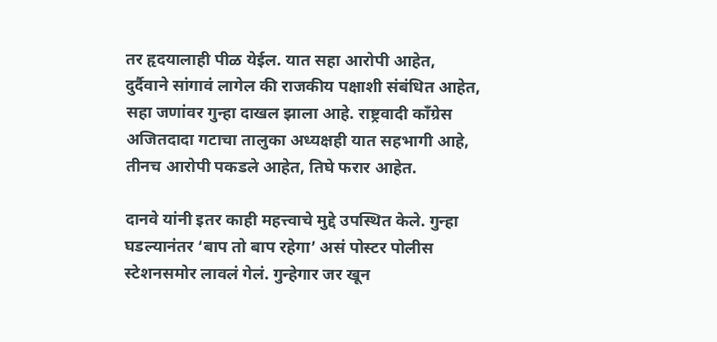तर हृदयालाही पीळ येईल. यात सहा आरोपी आहेत, दुर्दैवाने सांगावं लागेल की राजकीय पक्षाशी संबंधित आहेत, सहा जणांवर गुन्हा दाखल झाला आहे. राष्ट्रवादी काँग्रेस अजितदादा गटाचा तालुका अध्यक्षही यात सहभागी आहे, तीनच आरोपी पकडले आहेत, तिघे फरार आहेत.

दानवे यांनी इतर काही महत्त्वाचे मुद्दे उपस्थित केले. गुन्हा घडल्यानंतर ‘बाप तो बाप रहेगा’ असं पोस्टर पोलीस स्टेशनसमोर लावलं गेलं. गुन्हेगार जर खून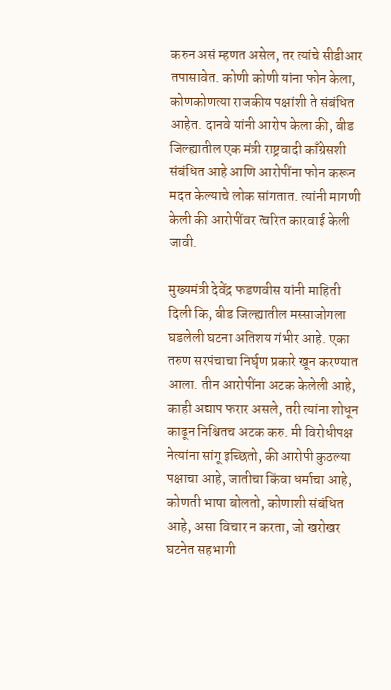करुन असं म्हणत असेल, तर त्यांचे सीडीआर तपासावेत. कोणी कोणी यांना फोन केला, कोणकोणत्या राजकीय पक्षांशी ते संबंधित आहेत. दानवे यांनी आरोप केला की, बीड जिल्ह्यातील एक मंत्री राष्ट्रवादी काँग्रेसशी संबंधित आहे आणि आरोपींना फोन करून मदत केल्याचे लोक सांगतात. त्यांनी मागणी केली की आरोपींवर त्वरित कारवाई केली जावी.

मुख्यमंत्री देवेंद्र फडणवीस यांनी माहिती दिली कि, बीड जिल्ह्यातील मस्साजोगला घडलेली घटना अतिशय गंभीर आहे. एका तरुण सरपंचाचा निर्घृण प्रकारे खून करण्यात आला. तीन आरोपींना अटक केलेली आहे, काही अद्याप फरार असले, तरी त्यांना शोधून काढून निश्चितच अटक करु. मी विरोधीपक्ष नेत्यांना सांगू इच्छितो, की आरोपी कुठल्या पक्षाचा आहे, जातीचा किंवा धर्माचा आहे, कोणती भाषा बोलतो, कोणाशी संबंधित आहे, असा विचार न करता, जो खरोखर घटनेत सहभागी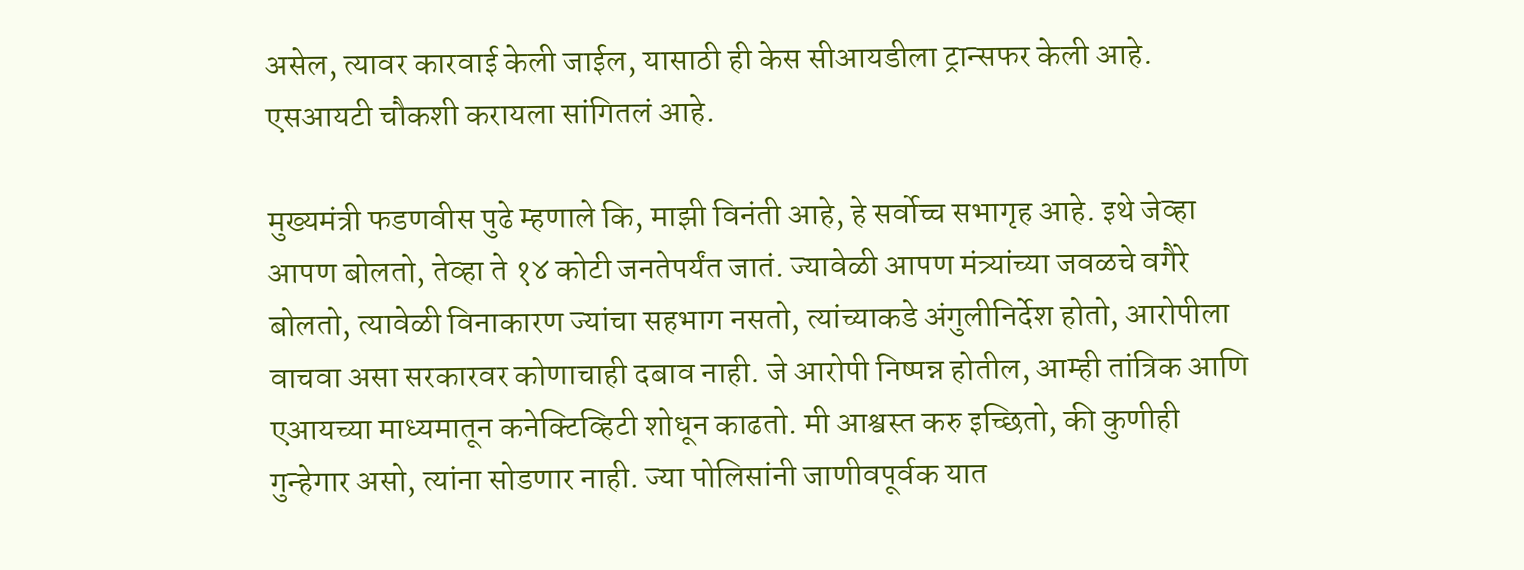असेल, त्यावर कारवाई केली जाईल, यासाठी ही केस सीआयडीला ट्रान्सफर केली आहे. एसआयटी चौकशी करायला सांगितलं आहे.

मुख्यमंत्री फडणवीस पुढे म्हणाले कि, माझी विनंती आहे, हे सर्वोच्च सभागृह आहे. इथे जेव्हा आपण बोलतो, तेव्हा ते १४ कोटी जनतेपर्यंत जातं. ज्यावेळी आपण मंत्र्यांच्या जवळचे वगैरे बोलतो, त्यावेळी विनाकारण ज्यांचा सहभाग नसतो, त्यांच्याकडे अंगुलीनिर्देश होतो, आरोपीला वाचवा असा सरकारवर कोणाचाही दबाव नाही. जे आरोपी निष्पन्न होतील, आम्ही तांत्रिक आणि एआयच्या माध्यमातून कनेक्टिव्हिटी शोधून काढतो. मी आश्वस्त करु इच्छितो, की कुणीही गुन्हेगार असो, त्यांना सोडणार नाही. ज्या पोलिसांनी जाणीवपूर्वक यात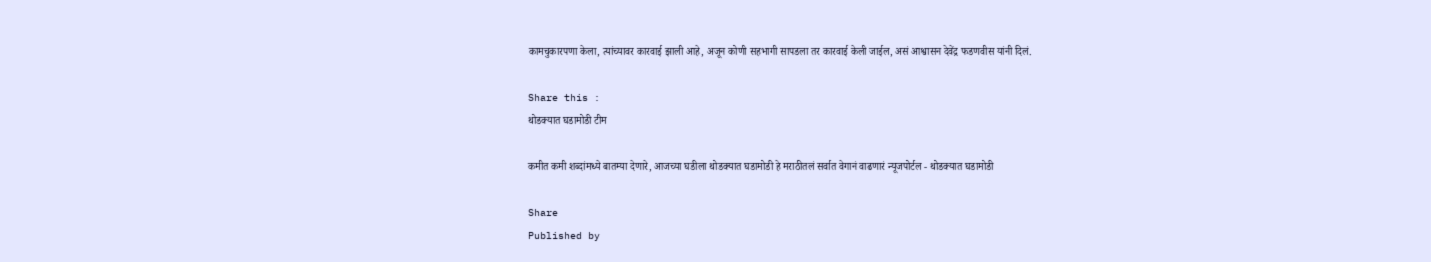कामचुकारपणा केला, त्यांच्यावर कारवाई झाली आहे, अजून कोणी सहभागी सापडला तर कारवाई केली जाईल, असं आश्वासन देवेंद्र फडणवीस यांनी दिलं.

Share this :
थोडक्यात घडामोडी टीम

कमीत कमी शब्दांमध्ये बातम्या देणारे, आजच्या घडीला थोडक्यात घडामोडी हे मराठीतलं सर्वात वेगानं वाढणारं न्यूजपोर्टल - थोडक्यात घडामोडी

Share
Published by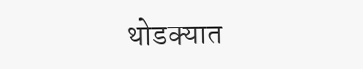थोडक्यात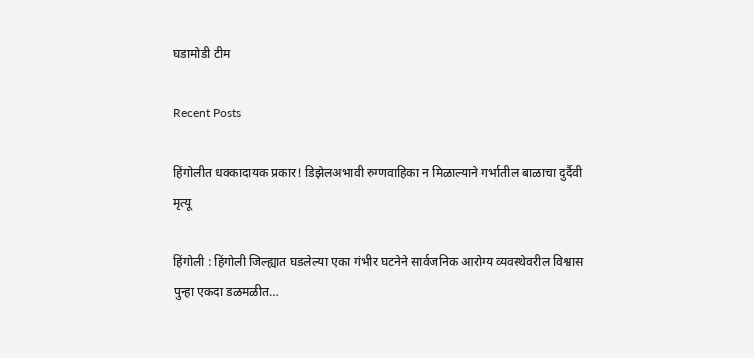घडामोडी टीम

Recent Posts

हिंगोलीत धक्कादायक प्रकार! डिझेलअभावी रुग्णवाहिका न मिळाल्याने गर्भातील बाळाचा दुर्दैवी मृत्यू

हिंगोली : हिंगोली जिल्ह्यात घडलेल्या एका गंभीर घटनेने सार्वजनिक आरोग्य व्यवस्थेवरील विश्वास पुन्हा एकदा डळमळीत…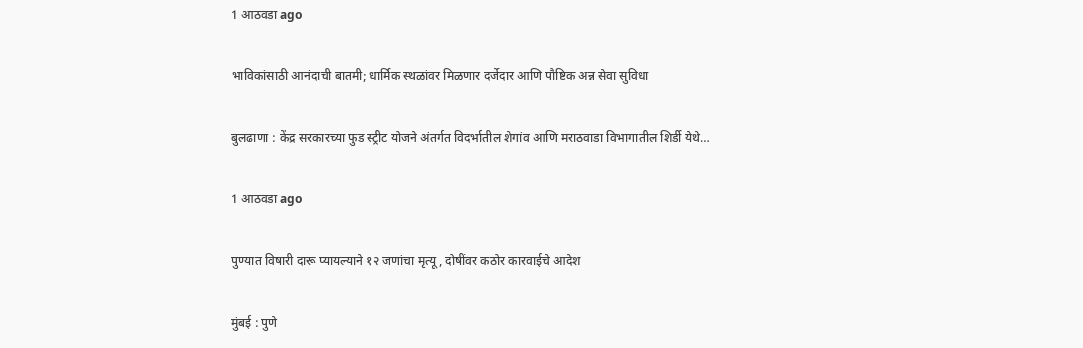1 आठवडा ago

भाविकांसाठी आनंदाची बातमी; धार्मिक स्थळांवर मिळणार दर्जेदार आणि पौष्टिक अन्न सेवा सुविधा

बुलढाणा : केंद्र सरकारच्या फुड स्ट्रीट योजने अंतर्गत विदर्भातील शेगांव आणि मराठवाडा विभागातील शिर्डी येथे…

1 आठवडा ago

पुण्यात विषारी दारू प्यायल्याने १२ जणांचा मृत्यू, दोषींवर कठोर कारवाईचे आदेश

मुंबई : पुणे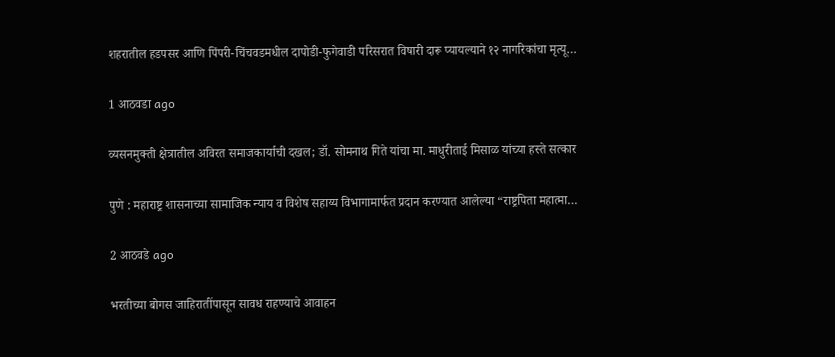शहरातील हडपसर आणि पिंपरी-चिंचवडमधील दापोडी-फुगेवाडी परिसरात विषारी दारू प्यायल्याने १२ नागरिकांचा मृत्यू…

1 आठवडा ago

व्यसनमुक्ती क्षेत्रातील अविरत समाजकार्याची दखल; डॉ. सोमनाथ गिते यांचा मा. माधुरीताई मिसाळ यांच्या हस्ते सत्कार

पुणे : महाराष्ट्र शासनाच्या सामाजिक न्याय व विशेष सहाय्य विभागामार्फत प्रदान करण्यात आलेल्या “राष्ट्रपिता महात्मा…

2 आठवडे ago

भरतीच्या बोगस जाहिरातींपासून सावध राहण्याचे आवाहन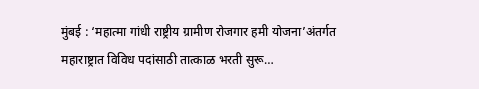मुंबई : ‘महात्मा गांधी राष्ट्रीय ग्रामीण रोजगार हमी योजना’अंतर्गत महाराष्ट्रात विविध पदांसाठी तात्काळ भरती सुरू…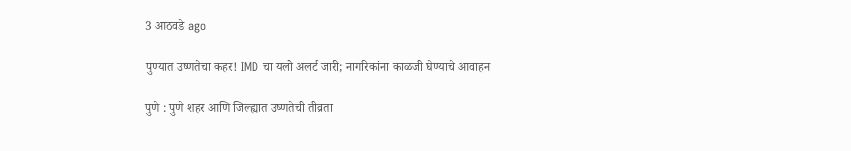3 आठवडे ago

पुण्यात उष्णतेचा कहर! IMD चा यलो अलर्ट जारी; नागरिकांना काळजी घेण्याचे आवाहन

पुणे : पुणे शहर आणि जिल्ह्यात उष्णतेची तीव्रता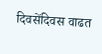दिवसेंदिवस वाढत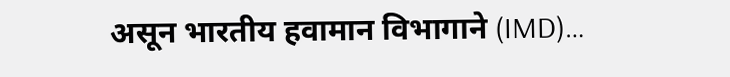असून भारतीय हवामान विभागाने (IMD)…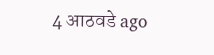4 आठवडे ago